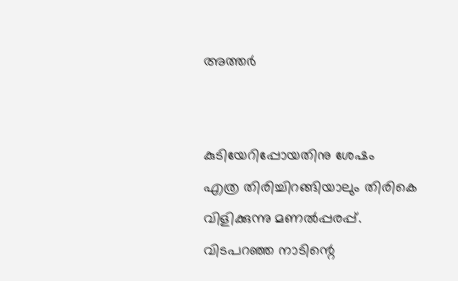അത്തര്‍


കുടിയേറിപ്പോയതിനു ശേഷം
എത്ര തിരിച്ചിറങ്ങിയാലും തിരികെ
വിളിക്കുന്നു മണല്‍പ്പരപ്പ്.
വിടപറഞ്ഞ നാടിന്റെ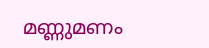മണ്ണുമണം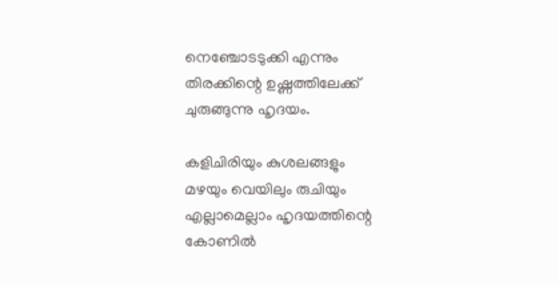നെഞ്ചോടടുക്കി എന്നും
തിരക്കിന്റെ ഉഷ്ണത്തിലേക്ക്
ചുരുങ്ങുന്നു ഹൃദയം.

കളിചിരിയും കുശലങ്ങളും
മഴയും വെയിലും രുചിയും
എല്ലാമെല്ലാം ഹൃദയത്തിന്റെ
കോണില്‍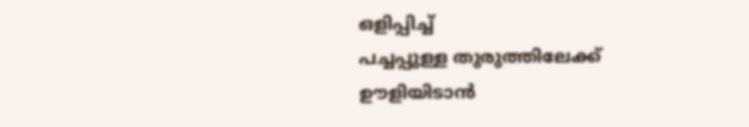ഒളിപ്പിച്ച്
പച്ചപ്പുള്ള തുരുത്തിലേക്ക്
ഊളിയിടാന്‍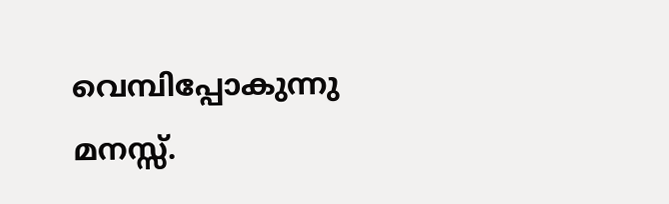വെമ്പിപ്പോകുന്നു മനസ്സ്.